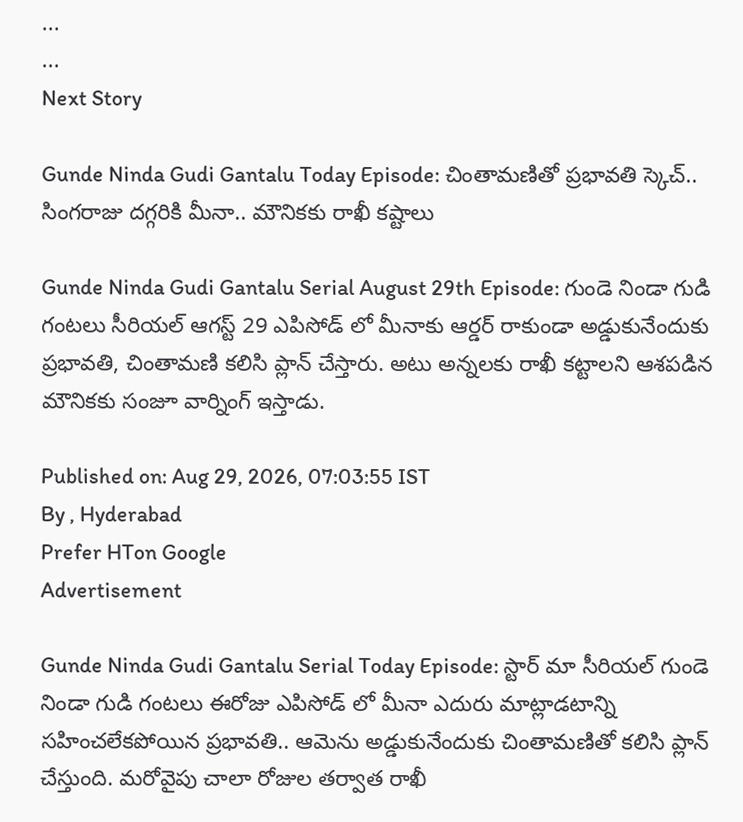...
...
Next Story

Gunde Ninda Gudi Gantalu Today Episode: చింతామణితో ప్రభావతి స్కెచ్.. సింగరాజు దగ్గరికి మీనా.. మౌనికకు రాఖీ కష్టాలు

Gunde Ninda Gudi Gantalu Serial August 29th Episode: గుండె నిండా గుడి గంటలు సీరియల్ ఆగస్ట్ 29 ఎపిసోడ్ లో మీనాకు ఆర్డర్ రాకుండా అడ్డుకునేందుకు ప్రభావతి, చింతామణి కలిసి ప్లాన్ చేస్తారు. అటు అన్నలకు రాఖీ కట్టాలని ఆశపడిన మౌనికకు సంజూ వార్నింగ్ ఇస్తాడు.

Published on: Aug 29, 2026, 07:03:55 IST
By , Hyderabad
Prefer HTon Google
Advertisement

Gunde Ninda Gudi Gantalu Serial Today Episode: స్టార్ మా సీరియల్ గుండె నిండా గుడి గంటలు ఈరోజు ఎపిసోడ్ లో మీనా ఎదురు మాట్లాడటాన్ని సహించలేకపోయిన ప్రభావతి.. ఆమెను అడ్డుకునేందుకు చింతామణితో కలిసి ప్లాన్ చేస్తుంది. మరోవైపు చాలా రోజుల తర్వాత రాఖీ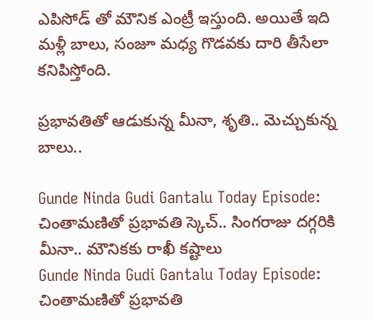ఎపిసోడ్ తో మౌనిక ఎంట్రీ ఇస్తుంది. అయితే ఇది మళ్లీ బాలు, సంజూ మధ్య గొడవకు దారి తీసేలా కనిపిస్తోంది.

ప్రభావతితో ఆడుకున్న మీనా, శృతి.. మెచ్చుకున్న బాలు..

Gunde Ninda Gudi Gantalu Today Episode: చింతామణితో ప్రభావతి స్కెచ్.. సింగరాజు దగ్గరికి మీనా.. మౌనికకు రాఖీ కష్టాలు
Gunde Ninda Gudi Gantalu Today Episode: చింతామణితో ప్రభావతి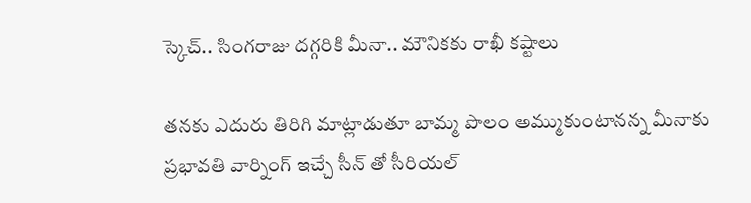స్కెచ్.. సింగరాజు దగ్గరికి మీనా.. మౌనికకు రాఖీ కష్టాలు

తనకు ఎదురు తిరిగి మాట్లాడుతూ బామ్మ పొలం అమ్ముకుంటానన్న మీనాకు ప్రభావతి వార్నింగ్ ఇచ్చే సీన్ తో సీరియల్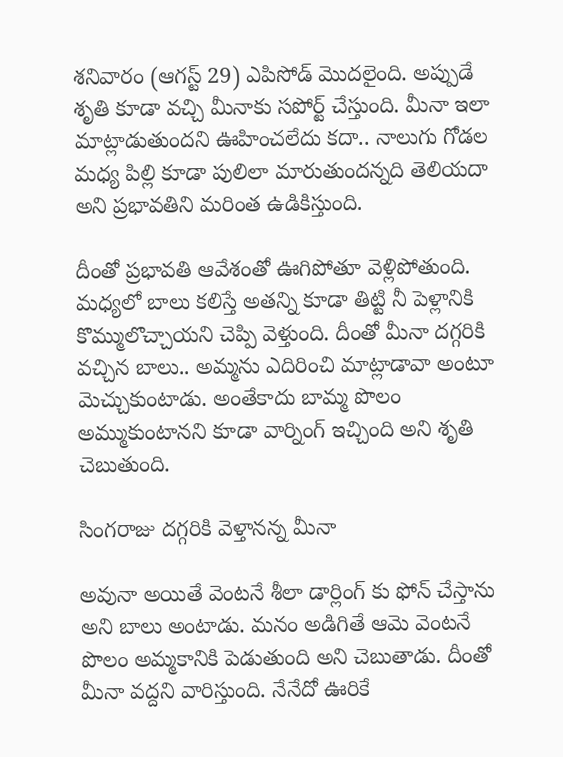శనివారం (ఆగస్ట్ 29) ఎపిసోడ్ మొదలైంది. అప్పుడే శృతి కూడా వచ్చి మీనాకు సపోర్ట్ చేస్తుంది. మీనా ఇలా మాట్లాడుతుందని ఊహించలేదు కదా.. నాలుగు గోడల మధ్య పిల్లి కూడా పులిలా మారుతుందన్నది తెలియదా అని ప్రభావతిని మరింత ఉడికిస్తుంది.

దీంతో ప్రభావతి ఆవేశంతో ఊగిపోతూ వెళ్లిపోతుంది. మధ్యలో బాలు కలిస్తే అతన్ని కూడా తిట్టి నీ పెళ్లానికి కొమ్ములొచ్చాయని చెప్పి వెళ్తుంది. దీంతో మీనా దగ్గరికి వచ్చిన బాలు.. అమ్మను ఎదిరించి మాట్లాడావా అంటూ మెచ్చుకుంటాడు. అంతేకాదు బామ్మ పొలం అమ్ముకుంటానని కూడా వార్నింగ్ ఇచ్చింది అని శృతి చెబుతుంది.

సింగరాజు దగ్గరికి వెళ్తానన్న మీనా

అవునా అయితే వెంటనే శీలా డార్లింగ్ కు ఫోన్ చేస్తాను అని బాలు అంటాడు. మనం అడిగితే ఆమె వెంటనే పొలం అమ్మకానికి పెడుతుంది అని చెబుతాడు. దీంతో మీనా వద్దని వారిస్తుంది. నేనేదో ఊరికే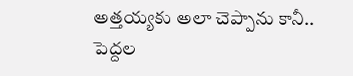అత్తయ్యకు అలా చెప్పాను కానీ.. పెద్దల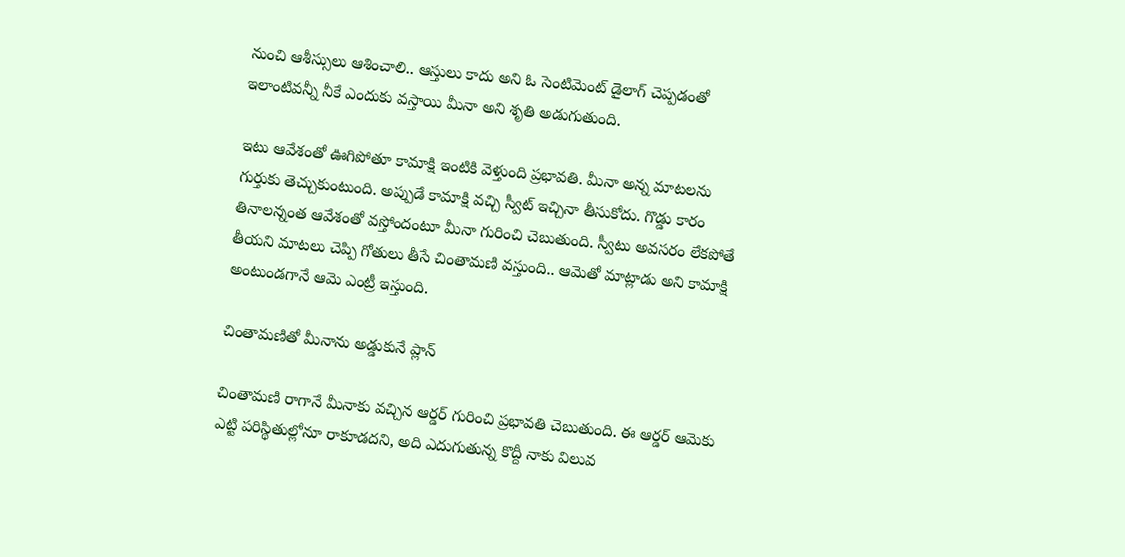నుంచి ఆశీస్సులు ఆశించాలి.. ఆస్తులు కాదు అని ఓ సెంటిమెంట్ డైలాగ్ చెప్పడంతో ఇలాంటివన్నీ నీకే ఎందుకు వస్తాయి మీనా అని శృతి అడుగుతుంది.

ఇటు ఆవేశంతో ఊగిపోతూ కామాక్షి ఇంటికి వెళ్తుంది ప్రభావతి. మీనా అన్న మాటలను గుర్తుకు తెచ్చుకుంటుంది. అప్పుడే కామాక్షి వచ్చి స్వీట్ ఇచ్చినా తీసుకోదు. గొడ్డు కారం తినాలన్నంత ఆవేశంతో వస్తోందంటూ మీనా గురించి చెబుతుంది. స్వీటు అవసరం లేకపోతే తీయని మాటలు చెప్పి గోతులు తీసే చింతామణి వస్తుంది.. ఆమెతో మాట్లాడు అని కామాక్షి అంటుండగానే ఆమె ఎంట్రీ ఇస్తుంది.

చింతామణితో మీనాను అడ్డుకునే ప్లాన్

చింతామణి రాగానే మీనాకు వచ్చిన ఆర్డర్ గురించి ప్రభావతి చెబుతుంది. ఈ ఆర్డర్ ఆమెకు ఎట్టి పరిస్థితుల్లోనూ రాకూడదని, అది ఎదుగుతున్న కొద్దీ నాకు విలువ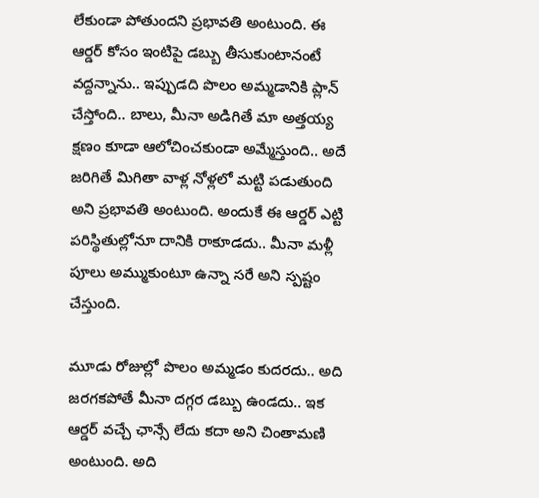లేకుండా పోతుందని ప్రభావతి అంటుంది. ఈ ఆర్డర్ కోసం ఇంటిపై డబ్బు తీసుకుంటానంటే వద్దన్నాను.. ఇప్పుడది పొలం అమ్మడానికి ప్లాన్ చేస్తోంది.. బాలు, మీనా అడిగితే మా అత్తయ్య క్షణం కూడా ఆలోచించకుండా అమ్మేస్తుంది.. అదే జరిగితే మిగితా వాళ్ల నోళ్లలో మట్టి పడుతుంది అని ప్రభావతి అంటుంది. అందుకే ఈ ఆర్డర్ ఎట్టి పరిస్థితుల్లోనూ దానికి రాకూడదు.. మీనా మళ్లీ పూలు అమ్ముకుంటూ ఉన్నా సరే అని స్పష్టం చేస్తుంది.

మూడు రోజుల్లో పొలం అమ్మడం కుదరదు.. అది జరగకపోతే మీనా దగ్గర డబ్బు ఉండదు.. ఇక ఆర్డర్ వచ్చే ఛాన్సే లేదు కదా అని చింతామణి అంటుంది. అది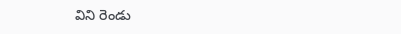విని రెండు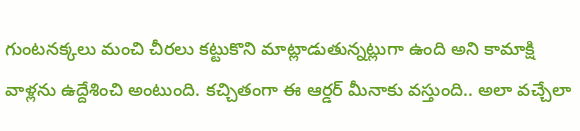గుంటనక్కలు మంచి చీరలు కట్టుకొని మాట్లాడుతున్నట్లుగా ఉంది అని కామాక్షి వాళ్లను ఉద్దేశించి అంటుంది. కచ్చితంగా ఈ ఆర్డర్ మీనాకు వస్తుంది.. అలా వచ్చేలా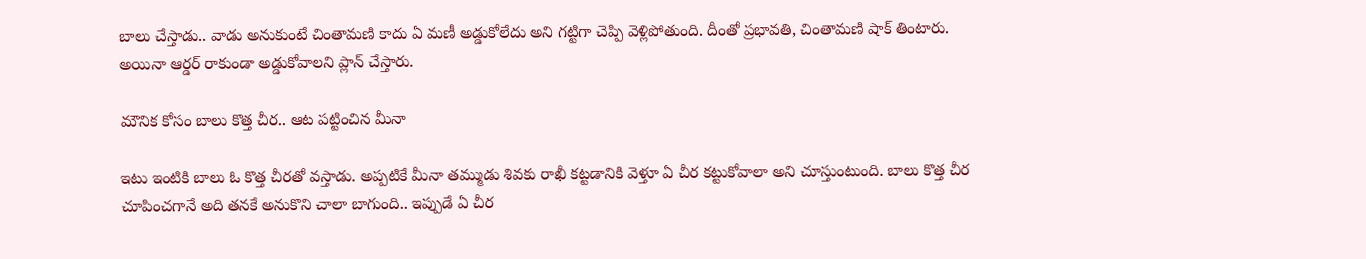బాలు చేస్తాడు.. వాడు అనుకుంటే చింతామణి కాదు ఏ మణీ అడ్డుకోలేదు అని గట్టిగా చెప్పి వెళ్లిపోతుంది. దీంతో ప్రభావతి, చింతామణి షాక్ తింటారు. అయినా ఆర్డర్ రాకుండా అడ్డుకోవాలని ప్లాన్ చేస్తారు.

మౌనిక కోసం బాలు కొత్త చీర.. ఆట పట్టించిన మీనా

ఇటు ఇంటికి బాలు ఓ కొత్త చీరతో వస్తాడు. అప్పటికే మీనా తమ్ముడు శివకు రాఖీ కట్టడానికి వెళ్తూ ఏ చీర కట్టుకోవాలా అని చూస్తుంటుంది. బాలు కొత్త చీర చూపించగానే అది తనకే అనుకొని చాలా బాగుంది.. ఇప్పుడే ఏ చీర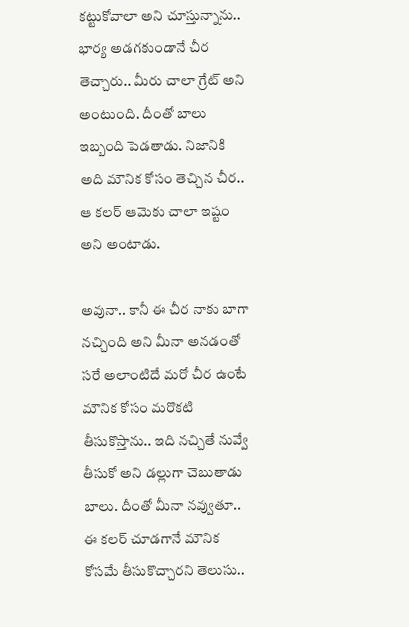కట్టుకోవాలా అని చూస్తున్నాను.. భార్య అడగకుండానే చీర తెచ్చారు.. మీరు చాలా గ్రేట్ అని అంటుంది. దీంతో బాలు ఇబ్బంది పెడతాడు. నిజానికి అది మౌనిక కోసం తెచ్చిన చీర.. ఆ కలర్ ఆమెకు చాలా ఇష్టం అని అంటాడు.

అవునా.. కానీ ఈ చీర నాకు బాగా నచ్చింది అని మీనా అనడంతో సరే అలాంటిదే మరో చీర ఉంటే మౌనిక కోసం మరొకటి తీసుకొస్తాను.. ఇది నచ్చితే నువ్వే తీసుకో అని డల్లుగా చెబుతాడు బాలు. దీంతో మీనా నవ్వుతూ.. ఈ కలర్ చూడగానే మౌనిక కోసమే తీసుకొచ్చారని తెలుసు..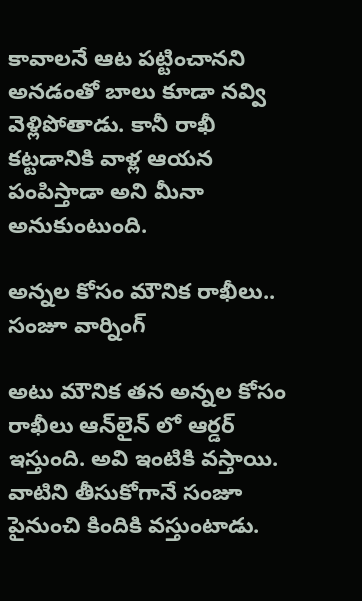కావాలనే ఆట పట్టించానని అనడంతో బాలు కూడా నవ్వి వెళ్లిపోతాడు. కానీ రాఖీ కట్టడానికి వాళ్ల ఆయన పంపిస్తాడా అని మీనా అనుకుంటుంది.

అన్నల కోసం మౌనిక రాఖీలు.. సంజూ వార్నింగ్

అటు మౌనిక తన అన్నల కోసం రాఖీలు ఆన్‌లైన్ లో ఆర్డర్ ఇస్తుంది. అవి ఇంటికి వస్తాయి. వాటిని తీసుకోగానే సంజూ పైనుంచి కిందికి వస్తుంటాడు.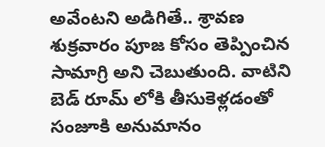అవేంటని అడిగితే.. శ్రావణ శుక్రవారం పూజ కోసం తెప్పించిన సామాగ్రి అని చెబుతుంది. వాటిని బెడ్ రూమ్ లోకి తీసుకెళ్లడంతో సంజూకి అనుమానం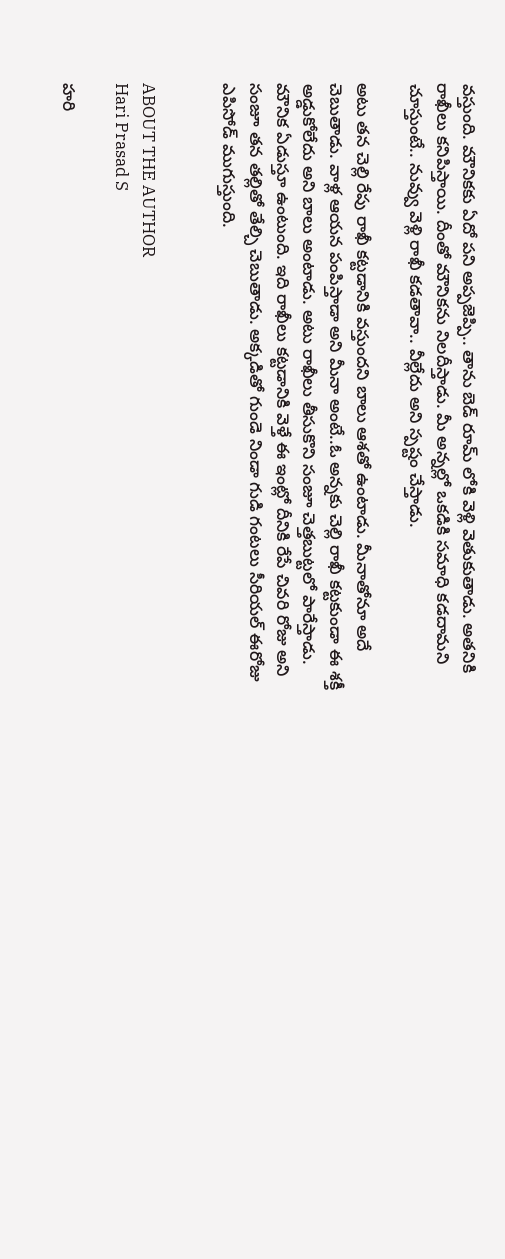వస్తుంది. మౌనికకు ఏదో పని అప్పజెప్పి.. తాను బెడ్ రూమ్ లోకి వెళ్లి వెతుకుతాడు. అతనికి రాఖీలు కనిపిస్తాయి. దీంతో మౌనికను నిలదీస్తాడు. మీ అన్నల్లో ఒకడికి సమాధి కడదామని చూస్తుంటే.. నువ్వు వెళ్లి రాఖీ కడతావా.. వీల్లేదు అని స్పష్టం చేస్తాడు.

అటు తన చెల్లి రేపు రాఖీ కట్టడానికి వస్తుందని బాలు ఆశతో ఉంటాడు. మీనాతోనూ అదే చెబుతాడు. వాళ్ల ఆయన పంపిస్తాడా అని మీనా అంటే..ఓ అన్నకు చెల్లి రాఖీ కట్టకుండా ఈ శక్తీ అడ్డుకోలేదు అని బాలు అంటాడు. అటు రాఖీలు తీసుకొని సంజూ చెత్తబుట్టలో పారేస్తాడు. మౌనిక ఏడుస్తూ ఉంటుంది. ఇది రాఖీలు కట్టడానికి వెళ్తే ఈ ఇంట్లో దీనికి రేపే చివరి రోజు అని సంజూ తన తల్లితో తేల్చి చెబుతాడు. అక్కడితో గుండె నిండా గుడి గంటలు సీరియల్ ఈరోజు ఎపిసోడ్ ముగుస్తుంది.


ABOUT THE AUTHOR
Hari Prasad S

హరి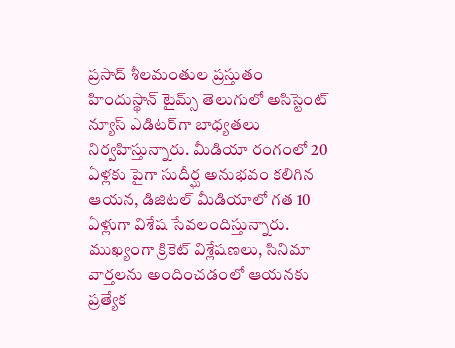ప్రసాద్ శీలమంతుల ప్రస్తుతం హిందుస్థాన్ టైమ్స్ తెలుగులో అసిస్టెంట్ న్యూస్ ఎడిటర్‌గా బాధ్యతలు నిర్వహిస్తున్నారు. మీడియా రంగంలో 20 ఏళ్లకు పైగా సుదీర్ఘ అనుభవం కలిగిన ఆయన, డిజిటల్ మీడియాలో గత 10 ఏళ్లుగా విశేష సేవలందిస్తున్నారు. ముఖ్యంగా క్రికెట్ విశ్లేషణలు, సినిమా వార్తలను అందించడంలో ఆయనకు ప్రత్యేక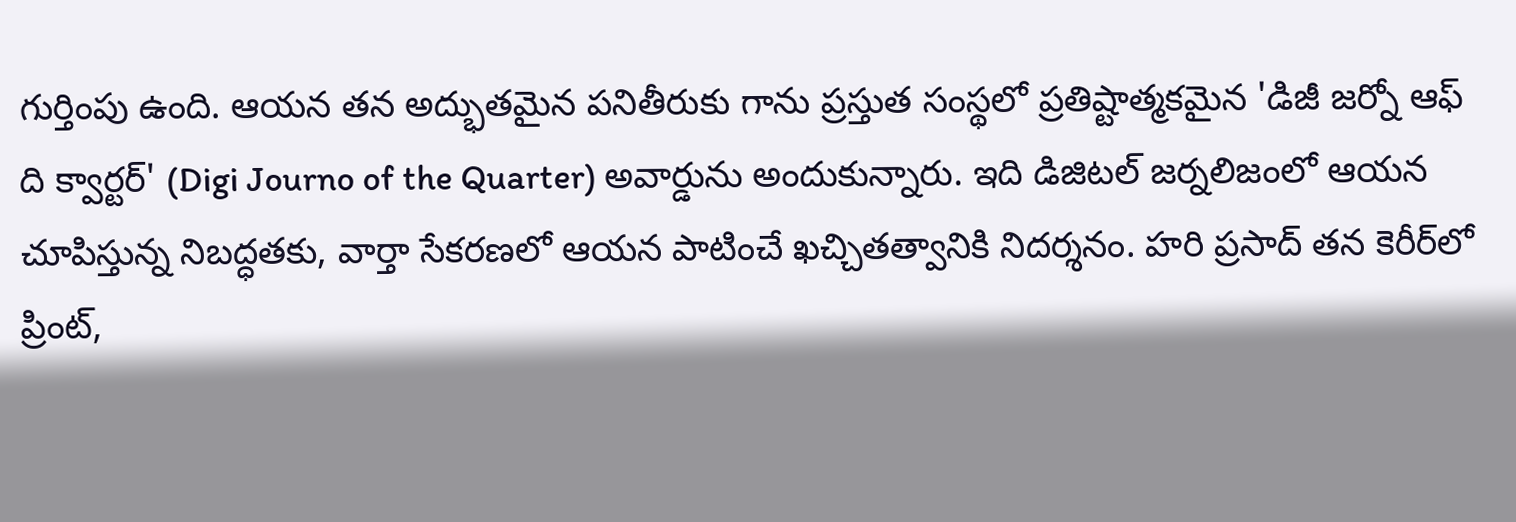గుర్తింపు ఉంది. ఆయన తన అద్భుతమైన పనితీరుకు గాను ప్రస్తుత సంస్థలో ప్రతిష్టాత్మకమైన 'డిజీ జర్నో ఆఫ్ ది క్వార్టర్' (Digi Journo of the Quarter) అవార్డును అందుకున్నారు. ఇది డిజిటల్ జర్నలిజంలో ఆయన చూపిస్తున్న నిబద్ధతకు, వార్తా సేకరణలో ఆయన పాటించే ఖచ్చితత్వానికి నిదర్శనం. హరి ప్రసాద్ తన కెరీర్‌లో ప్రింట్,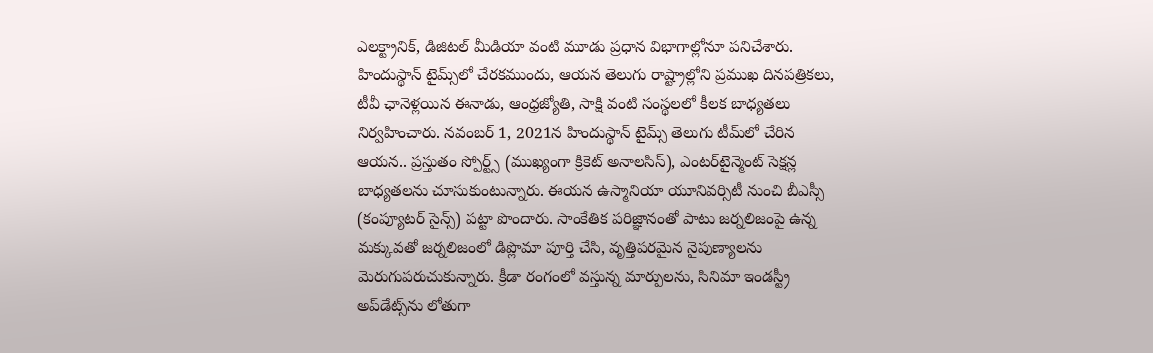ఎలక్ట్రానిక్, డిజిటల్ మీడియా వంటి మూడు ప్రధాన విభాగాల్లోనూ పనిచేశారు. హిందుస్థాన్ టైమ్స్‌లో చేరకముందు, ఆయన తెలుగు రాష్ట్రాల్లోని ప్రముఖ దినపత్రికలు, టీవీ ఛానెళ్లయిన ఈనాడు, ఆంధ్రజ్యోతి, సాక్షి వంటి సంస్థలలో కీలక బాధ్యతలు నిర్వహించారు. నవంబర్ 1, 2021న హిందుస్థాన్ టైమ్స్ తెలుగు టీమ్‌లో చేరిన ఆయన.. ప్రస్తుతం స్పోర్ట్స్ (ముఖ్యంగా క్రికెట్ అనాలసిస్), ఎంటర్‌టైన్మెంట్ సెక్షన్ల బాధ్యతలను చూసుకుంటున్నారు. ఈయన ఉస్మానియా యూనివర్సిటీ నుంచి బీఎస్సీ (కంప్యూటర్ సైన్స్) పట్టా పొందారు. సాంకేతిక పరిజ్ఞానంతో పాటు జర్నలిజంపై ఉన్న మక్కువతో జర్నలిజంలో డిప్లొమా పూర్తి చేసి, వృత్తిపరమైన నైపుణ్యాలను మెరుగుపరుచుకున్నారు. క్రీడా రంగంలో వస్తున్న మార్పులను, సినిమా ఇండస్ట్రీ అప్‌డేట్స్‌ను లోతుగా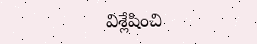విశ్లేషించి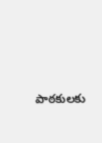పాఠకులకు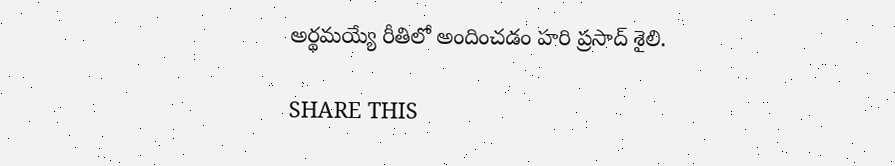అర్థమయ్యే రీతిలో అందించడం హరి ప్రసాద్ శైలి.

SHARE THIS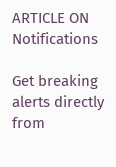ARTICLE ON
Notifications

Get breaking alerts directly from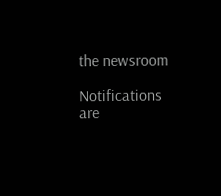the newsroom

Notifications are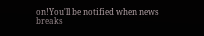on!You'll be notified when news breaks